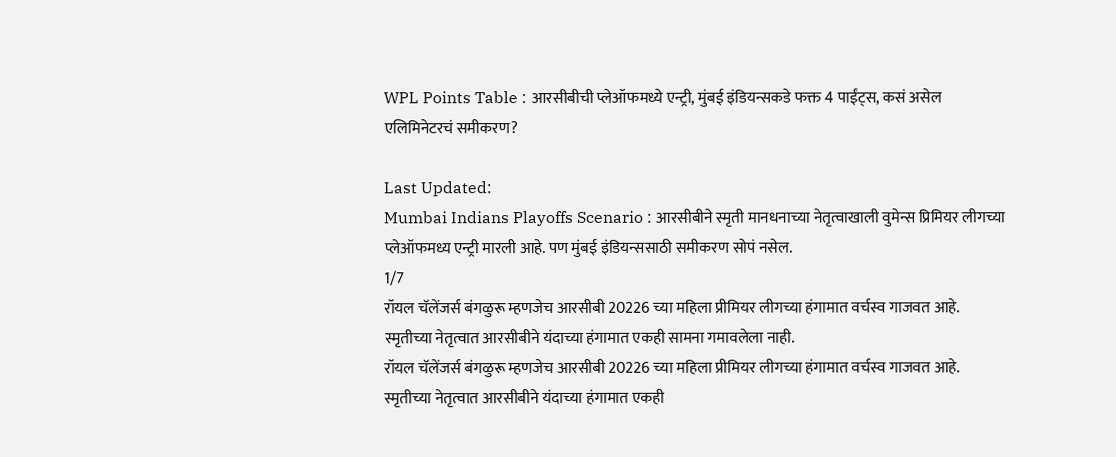WPL Points Table : आरसीबीची प्लेऑफमध्ये एन्ट्री, मुंबई इंडियन्सकडे फक्त 4 पाईंट्स, कसं असेल एलिमिनेटरचं समीकरण?

Last Updated:
Mumbai Indians Playoffs Scenario : आरसीबीने स्मृती मानधनाच्या नेतृत्वाखाली वुमेन्स प्रिमियर लीगच्या प्लेऑफमध्य एन्ट्री मारली आहे. पण मुंबई इंडियन्ससाठी समीकरण सोपं नसेल.
1/7
रॉयल चॅलेंजर्स बंगळुरू म्हणजेच आरसीबी 20226 च्या महिला प्रीमियर लीगच्या हंगामात वर्चस्व गाजवत आहे. स्मृतीच्या नेतृत्वात आरसीबीने यंदाच्या हंगामात एकही सामना गमावलेला नाही.
रॉयल चॅलेंजर्स बंगळुरू म्हणजेच आरसीबी 20226 च्या महिला प्रीमियर लीगच्या हंगामात वर्चस्व गाजवत आहे. स्मृतीच्या नेतृत्वात आरसीबीने यंदाच्या हंगामात एकही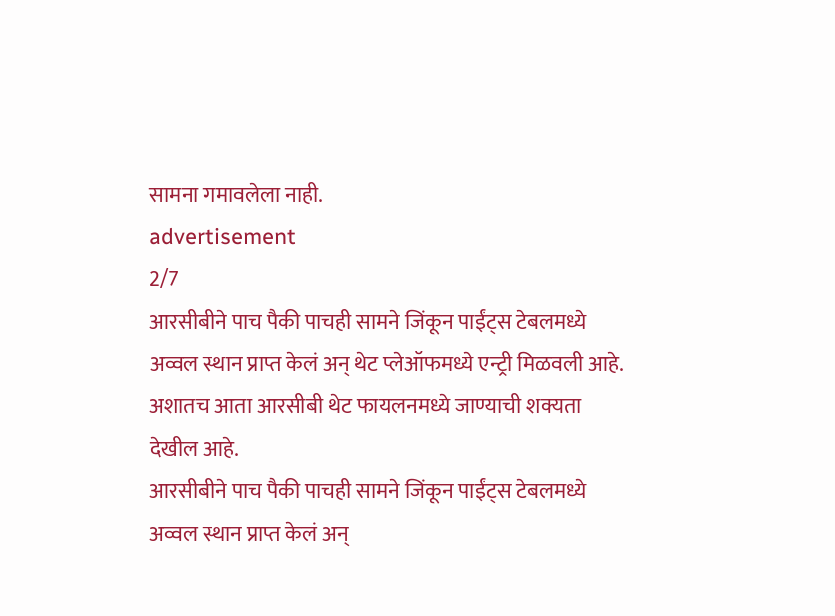सामना गमावलेला नाही.
advertisement
2/7
आरसीबीने पाच पैकी पाचही सामने जिंकून पाईंट्स टेबलमध्ये अव्वल स्थान प्राप्त केलं अन् थेट प्लेऑफमध्ये एन्ट्री मिळवली आहे. अशातच आता आरसीबी थेट फायलनमध्ये जाण्याची शक्यता देखील आहे.
आरसीबीने पाच पैकी पाचही सामने जिंकून पाईंट्स टेबलमध्ये अव्वल स्थान प्राप्त केलं अन्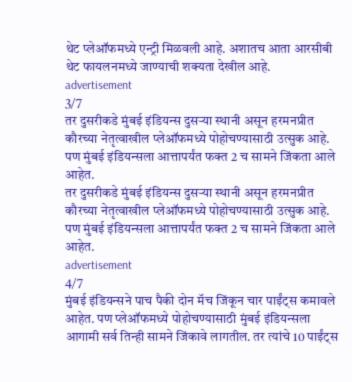थेट प्लेऑफमध्ये एन्ट्री मिळवली आहे. अशातच आता आरसीबी थेट फायलनमध्ये जाण्याची शक्यता देखील आहे.
advertisement
3/7
तर दुसरीकडे मुंबई इंडियन्स दुसऱ्या स्थानी असून हरमनप्रीत कौरच्या नेतृत्वाखील प्लेऑफमध्ये पोहोचण्यासाठी उत्सुक आहे. पण मुंबई इंडियन्सला आत्तापर्यंत फक्त 2 च सामने जिंकता आले आहेत.
तर दुसरीकडे मुंबई इंडियन्स दुसऱ्या स्थानी असून हरमनप्रीत कौरच्या नेतृत्वाखील प्लेऑफमध्ये पोहोचण्यासाठी उत्सुक आहे. पण मुंबई इंडियन्सला आत्तापर्यंत फक्त 2 च सामने जिंकता आले आहेत.
advertisement
4/7
मुंबई इंडियन्सने पाच पैकी दोन मॅच जिंकून चार पाईंट्स कमावले आहेत. पण प्लेऑफमध्ये पोहोचण्यासाठी मुंबई इंडियन्सला आगामी सर्व तिन्ही सामने जिंकावे लागतील. तर त्यांचे 10 पाईंट्स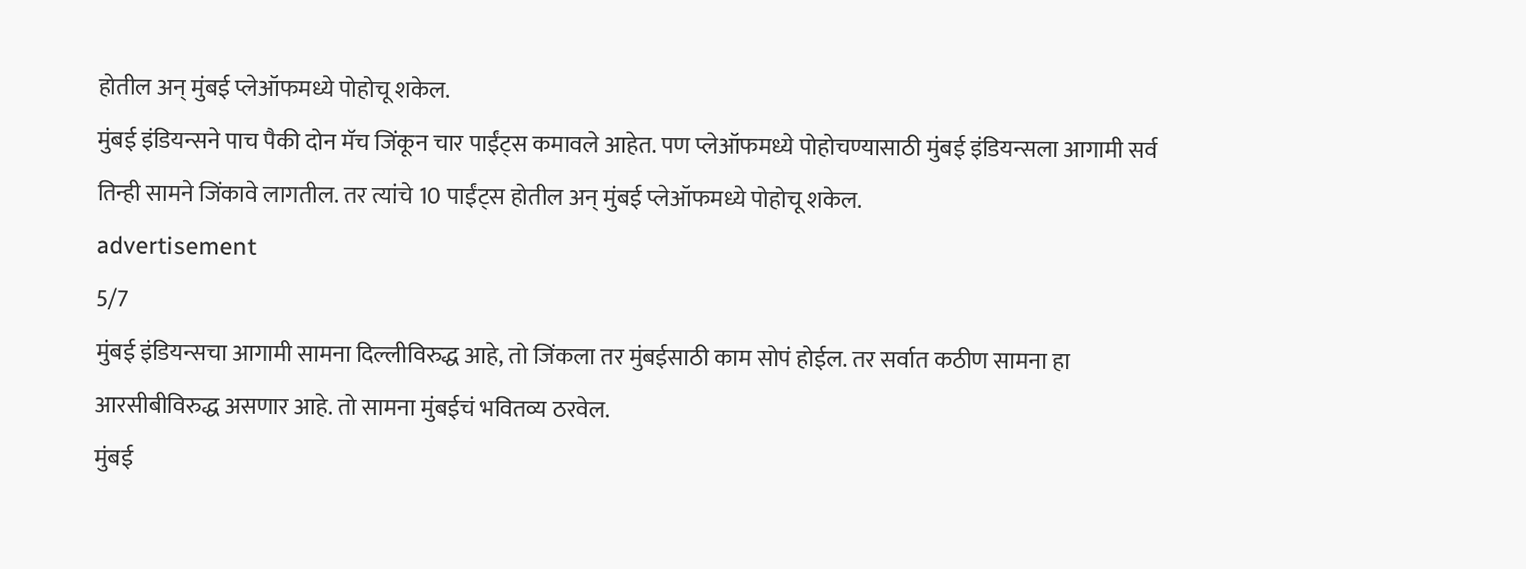होतील अन् मुंबई प्लेऑफमध्ये पोहोचू शकेल.
मुंबई इंडियन्सने पाच पैकी दोन मॅच जिंकून चार पाईंट्स कमावले आहेत. पण प्लेऑफमध्ये पोहोचण्यासाठी मुंबई इंडियन्सला आगामी सर्व तिन्ही सामने जिंकावे लागतील. तर त्यांचे 10 पाईंट्स होतील अन् मुंबई प्लेऑफमध्ये पोहोचू शकेल.
advertisement
5/7
मुंबई इंडियन्सचा आगामी सामना दिल्लीविरुद्ध आहे, तो जिंकला तर मुंबईसाठी काम सोपं होईल. तर सर्वात कठीण सामना हा आरसीबीविरुद्ध असणार आहे. तो सामना मुंबईचं भवितव्य ठरवेल.
मुंबई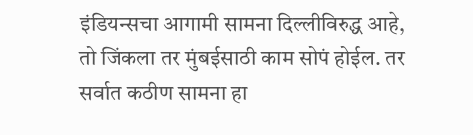इंडियन्सचा आगामी सामना दिल्लीविरुद्ध आहे, तो जिंकला तर मुंबईसाठी काम सोपं होईल. तर सर्वात कठीण सामना हा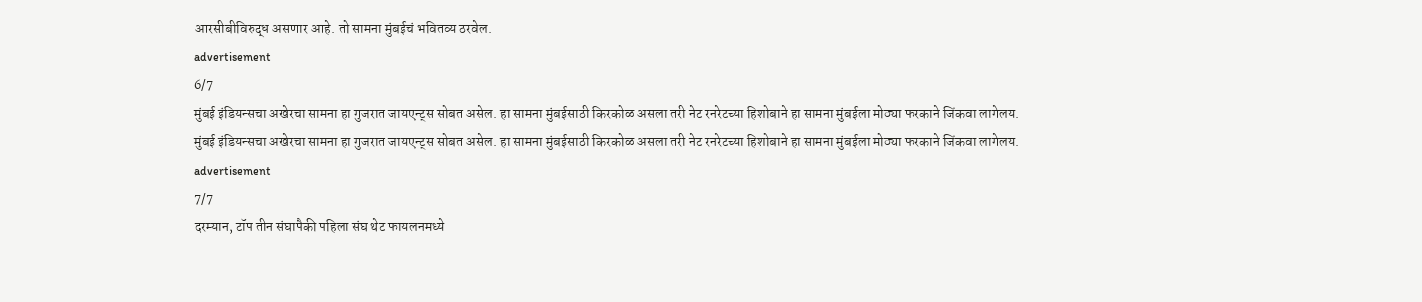आरसीबीविरुद्ध असणार आहे. तो सामना मुंबईचं भवितव्य ठरवेल.
advertisement
6/7
मुंबई इंडियन्सचा अखेरचा सामना हा गुजरात जायएन्ट्स सोबत असेल. हा सामना मुंबईसाठी किरकोळ असला तरी नेट रनरेटच्या हिशोबाने हा सामना मुंबईला मोठ्या फरकाने जिंकवा लागेलय.
मुंबई इंडियन्सचा अखेरचा सामना हा गुजरात जायएन्ट्स सोबत असेल. हा सामना मुंबईसाठी किरकोळ असला तरी नेट रनरेटच्या हिशोबाने हा सामना मुंबईला मोठ्या फरकाने जिंकवा लागेलय.
advertisement
7/7
दरम्यान, टॉप तीन संघापैकी पहिला संघ थेट फायलनमध्ये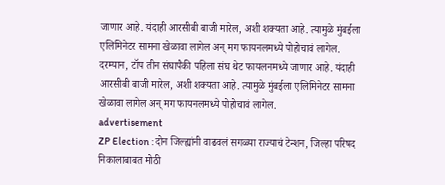जाणार आहे. यंदाही आरसीबी बाजी मारेल, अशी शक्यता आहे. त्यामुळे मुंबईला एलिमिनेटर सामना खेळावा लागेल अन् मग फायनलमध्ये पोहोचावं लागेल.
दरम्यान, टॉप तीन संघापैकी पहिला संघ थेट फायलनमध्ये जाणार आहे. यंदाही आरसीबी बाजी मारेल, अशी शक्यता आहे. त्यामुळे मुंबईला एलिमिनेटर सामना खेळावा लागेल अन् मग फायनलमध्ये पोहोचावं लागेल.
advertisement
ZP Election : दोन जिल्ह्यांनी वाढवलं सगळ्या राज्याचं टेन्शन, जिल्हा परिषद निकालाबाबत मोठी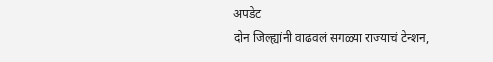अपडेट
दोन जिल्ह्यांनी वाढवलं सगळ्या राज्याचं टेन्शन,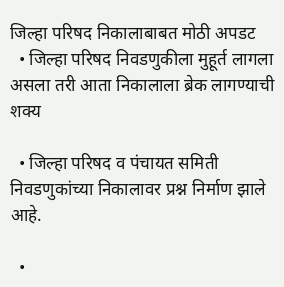जिल्हा परिषद निकालाबाबत मोठी अपडट
  • जिल्हा परिषद निवडणुकीला मुहूर्त लागला असला तरी आता निकालाला ब्रेक लागण्याची शक्य

  • जिल्हा परिषद व पंचायत समिती निवडणुकांच्या निकालावर प्रश्न निर्माण झाले आहे.

  •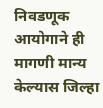निवडणूक आयोगाने ही मागणी मान्य केल्यास जिल्हा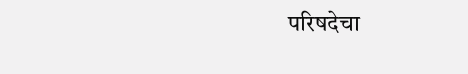परिषदेचा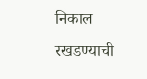निकाल रखडण्याची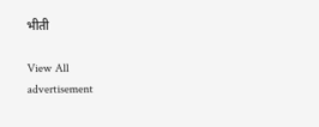भीती

View All
advertisement